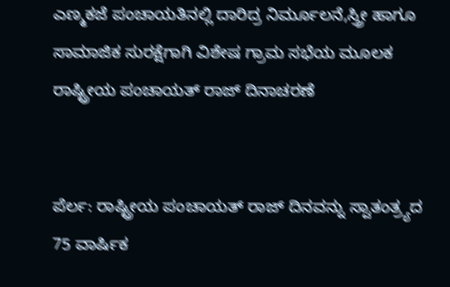ಎಣ್ಮಕಜೆ ಪಂಚಾಯತಿನಲ್ಲಿ ದಾರಿದ್ರ ನಿರ್ಮೂಲನೆ,ಸ್ತ್ರೀ ಹಾಗೂ ಸಾಮಾಜಿಕ ಸುರಕ್ಷೆಗಾಗಿ ವಿಶೇಷ ಗ್ರಾಮ ಸಭೆಯ ಮೂಲಕ ರಾಷ್ಟ್ರೀಯ ಪಂಚಾಯತ್ ರಾಜ್ ದಿನಾಚರಣೆ


ಪೆರ್ಲ: ರಾಷ್ಟ್ರೀಯ ಪಂಚಾಯತ್ ರಾಜ್ ದಿನವನ್ನು ಸ್ವಾತಂತ್ರ್ಯದ 75 ವಾರ್ಷಿಕ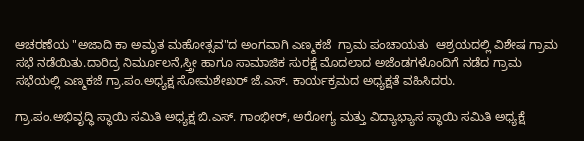ಆಚರಣೆಯ "ಅಜಾದಿ ಕಾ ಅಮೃತ ಮಹೋತ್ಸವ"ದ ಅಂಗವಾಗಿ ಎಣ್ಮಕಜೆ  ಗ್ರಾಮ ಪಂಚಾಯತು  ಆಶ್ರಯದಲ್ಲಿ ವಿಶೇಷ ಗ್ರಾಮ ಸಭೆ ನಡೆಯಿತು.ದಾರಿದ್ರ ನಿರ್ಮೂಲನೆ,ಸ್ತ್ರೀ ಹಾಗೂ ಸಾಮಾಜಿಕ ಸುರಕ್ಷೆ ಮೊದಲಾದ ಅಜೆಂಡಗಳೊಂದಿಗೆ ನಡೆದ ಗ್ರಾಮ ಸಭೆಯಲ್ಲಿ ಎಣ್ಮಕಜೆ ಗ್ರಾ.ಪಂ.ಅಧ್ಯಕ್ಷ ಸೋಮಶೇಖರ್ ಜೆ.ಎಸ್. ಕಾರ್ಯಕ್ರಮದ ಅಧ್ಯಕ್ಷತೆ ವಹಿಸಿದರು.

ಗ್ರಾ.ಪಂ.ಅಭಿವೃದ್ಧಿ ಸ್ಥಾಯಿ ಸಮಿತಿ ಅಧ್ಯಕ್ಷ ಬಿ.ಎಸ್. ಗಾಂಭೀರ್‌, ಅರೋಗ್ಯ ಮತ್ತು ವಿದ್ಯಾಭ್ಯಾಸ ಸ್ಥಾಯಿ ಸಮಿತಿ ಅಧ್ಯಕ್ಷೆ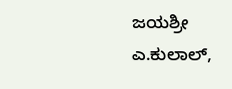ಜಯಶ್ರೀ ಎ‌.ಕುಲಾಲ್,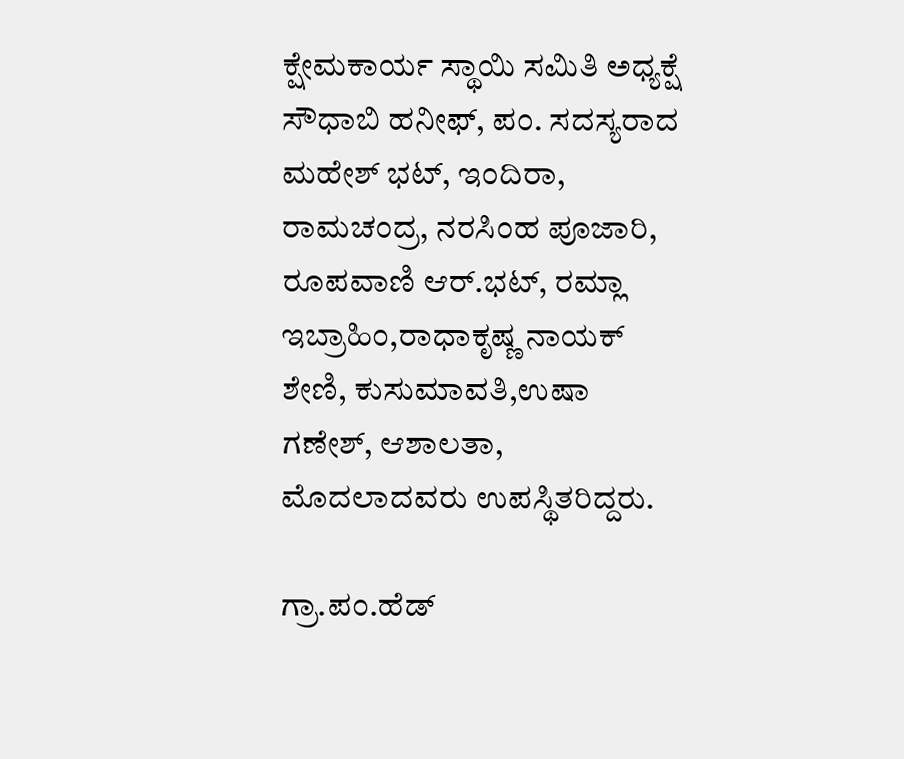ಕ್ಷೇಮಕಾರ್ಯ ಸ್ಥಾಯಿ ಸಮಿತಿ ಅಧ್ಯಕ್ಷೆ ಸೌಧಾಬಿ ಹನೀಫ್, ಪಂ. ಸದಸ್ಯರಾದ ಮಹೇಶ್ ಭಟ್, ಇಂದಿರಾ, ರಾಮಚಂದ್ರ, ನರಸಿಂಹ ಪೂಜಾರಿ,  ರೂಪವಾಣಿ ಆರ್.ಭಟ್, ರಮ್ಲಾ ಇಬ್ರಾಹಿಂ,ರಾಧಾಕೃಷ್ಣ ನಾಯಕ್ ಶೇಣಿ, ಕುಸುಮಾವತಿ,ಉಷಾ ಗಣೇಶ್, ಆಶಾಲತಾ, ಮೊದಲಾದವರು ಉಪಸ್ಥಿತರಿದ್ದರು.

ಗ್ರಾ.ಪಂ.ಹೆಡ್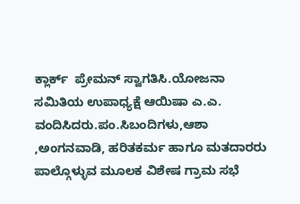ಕ್ಲಾರ್ಕ್  ಪ್ರೇಮನ್ ಸ್ವಾಗತಿಸಿ.ಯೋಜನಾ ಸಮಿತಿಯ ಉಪಾಧ್ಯಕ್ಷೆ ಆಯಿಷಾ ಎ.ಎ. ವಂದಿಸಿದರು.ಪಂ.ಸಿಬಂದಿಗಳು,ಆಶಾ ,ಅಂಗನವಾಡಿ, ಹರಿತಕರ್ಮ ಹಾಗೂ ಮತದಾರರು ಪಾಲ್ಗೊಳ್ಳುವ ಮೂಲಕ ವಿಶೇಷ ಗ್ರಾಮ ಸಭೆ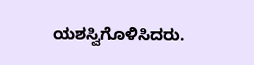ಯಶಸ್ವಿಗೊಳಿಸಿದರು.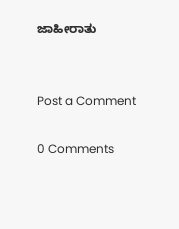ಜಾಹೀರಾತು


Post a Comment

0 Comments